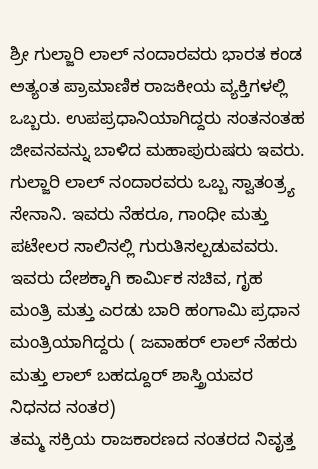ಶ್ರೀ ಗುಲ್ಜಾರಿ ಲಾಲ್ ನಂದಾರವರು ಭಾರತ ಕಂಡ ಅತ್ಯಂತ ಪ್ರಾಮಾಣಿಕ ರಾಜಕೀಯ ವ್ಯಕ್ತಿಗಳಲ್ಲಿ ಒಬ್ಬರು. ಉಪಪ್ರಧಾನಿಯಾಗಿದ್ದರು ಸಂತನಂತಹ ಜೀವನವನ್ನು ಬಾಳಿದ ಮಹಾಪುರುಷರು ಇವರು.
ಗುಲ್ಜಾರಿ ಲಾಲ್ ನಂದಾರವರು ಒಬ್ಬ ಸ್ವಾತಂತ್ರ್ಯ ಸೇನಾನಿ. ಇವರು ನೆಹರೂ, ಗಾಂಧೀ ಮತ್ತು ಪಟೇಲರ ಸಾಲಿನಲ್ಲಿ ಗುರುತಿಸಲ್ಪಡುವವರು. ಇವರು ದೇಶಕ್ಕಾಗಿ ಕಾರ್ಮಿಕ ಸಚಿವ, ಗೃಹ ಮಂತ್ರಿ ಮತ್ತು ಎರಡು ಬಾರಿ ಹಂಗಾಮಿ ಪ್ರಧಾನ ಮಂತ್ರಿಯಾಗಿದ್ದರು ( ಜವಾಹರ್ ಲಾಲ್ ನೆಹರು ಮತ್ತು ಲಾಲ್ ಬಹದ್ದೂರ್ ಶಾಸ್ತ್ರಿಯವರ ನಿಧನದ ನಂತರ)
ತಮ್ಮ ಸಕ್ರಿಯ ರಾಜಕಾರಣದ ನಂತರದ ನಿವೃತ್ತ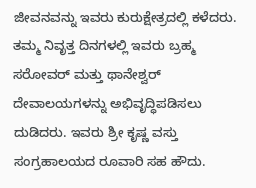ಜೀವನವನ್ನು ಇವರು ಕುರುಕ್ಷೇತ್ರದಲ್ಲಿ ಕಳೆದರು. ತಮ್ಮ ನಿವೃತ್ತ ದಿನಗಳಲ್ಲಿ ಇವರು ಬ್ರಹ್ಮ ಸರೋವರ್ ಮತ್ತು ಥಾನೇಶ್ವರ್ ದೇವಾಲಯಗಳನ್ನು ಅಭಿವೃದ್ಧಿಪಡಿಸಲು ದುಡಿದರು. ಇವರು ಶ್ರೀ ಕೃಷ್ಣ ವಸ್ತು ಸಂಗ್ರಹಾಲಯದ ರೂವಾರಿ ಸಹ ಹೌದು.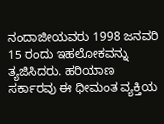ನಂದಾಜೀಯವರು 1998 ಜನವರಿ 15 ರಂದು ಇಹಲೋಕವನ್ನು ತ್ಯಜಿಸಿದರು. ಹರಿಯಾಣ ಸರ್ಕಾರವು ಈ ಧೀಮಂತ ವ್ಯಕ್ತಿಯ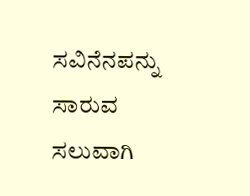ಸವಿನೆನಪನ್ನು ಸಾರುವ ಸಲುವಾಗಿ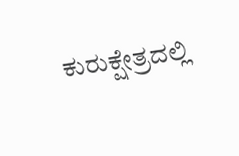ಕುರುಕ್ಷೇತ್ರದಲ್ಲಿ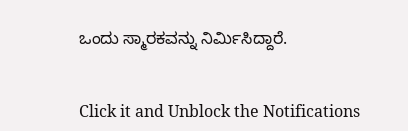ಒಂದು ಸ್ಮಾರಕವನ್ನು ನಿರ್ಮಿಸಿದ್ದಾರೆ.


Click it and Unblock the Notifications